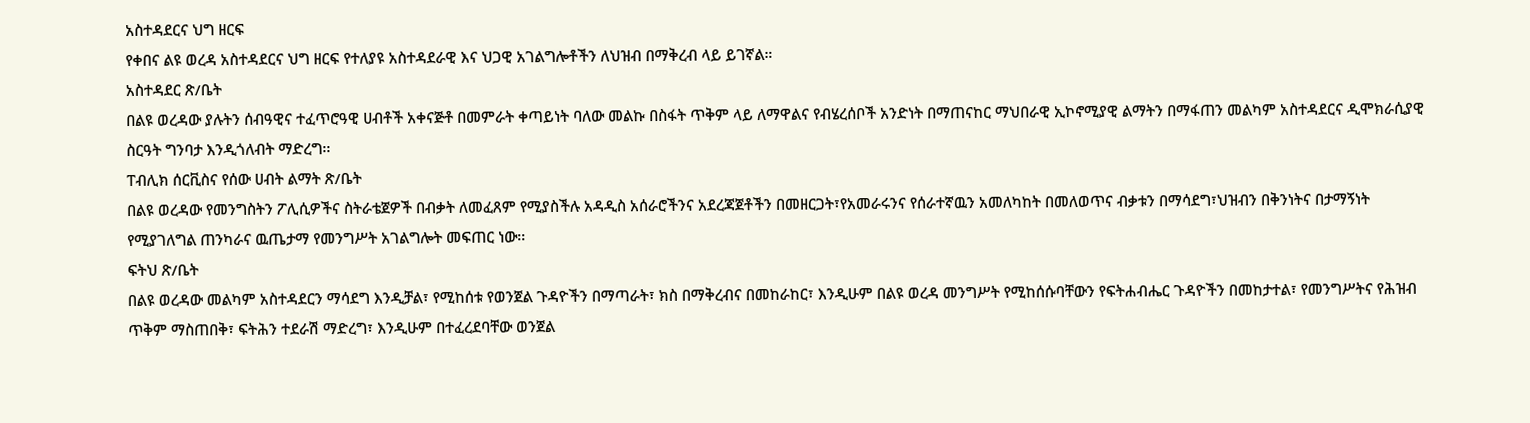አስተዳደርና ህግ ዘርፍ
የቀበና ልዩ ወረዳ አስተዳደርና ህግ ዘርፍ የተለያዩ አስተዳደራዊ እና ህጋዊ አገልግሎቶችን ለህዝብ በማቅረብ ላይ ይገኛል።
አስተዳደር ጽ/ቤት
በልዩ ወረዳው ያሉትን ሰብዓዊና ተፈጥሮዓዊ ሀብቶች አቀናጅቶ በመምራት ቀጣይነት ባለው መልኩ በስፋት ጥቅም ላይ ለማዋልና የብሄረሰቦች አንድነት በማጠናከር ማህበራዊ ኢኮኖሚያዊ ልማትን በማፋጠን መልካም አስተዳደርና ዲሞክራሲያዊ ስርዓት ግንባታ እንዲጎለብት ማድረግ፡፡
ፐብሊክ ሰርቪስና የሰው ሀብት ልማት ጽ/ቤት
በልዩ ወረዳው የመንግስትን ፖሊሲዎችና ስትራቴጀዎች በብቃት ለመፈጸም የሚያስችሉ አዳዲስ አሰራሮችንና አደረጃጀቶችን በመዘርጋት፣የአመራሩንና የሰራተኛዉን አመለካከት በመለወጥና ብቃቱን በማሳደግ፣ህዝብን በቅንነትና በታማኝነት የሚያገለግል ጠንካራና ዉጤታማ የመንግሥት አገልግሎት መፍጠር ነው፡፡
ፍትህ ጽ/ቤት
በልዩ ወረዳው መልካም አስተዳደርን ማሳደግ እንዲቻል፣ የሚከሰቱ የወንጀል ጉዳዮችን በማጣራት፣ ክስ በማቅረብና በመከራከር፣ እንዲሁም በልዩ ወረዳ መንግሥት የሚከሰሱባቸውን የፍትሐብሔር ጉዳዮችን በመከታተል፣ የመንግሥትና የሕዝብ ጥቅም ማስጠበቅ፣ ፍትሕን ተደራሽ ማድረግ፣ እንዲሁም በተፈረደባቸው ወንጀል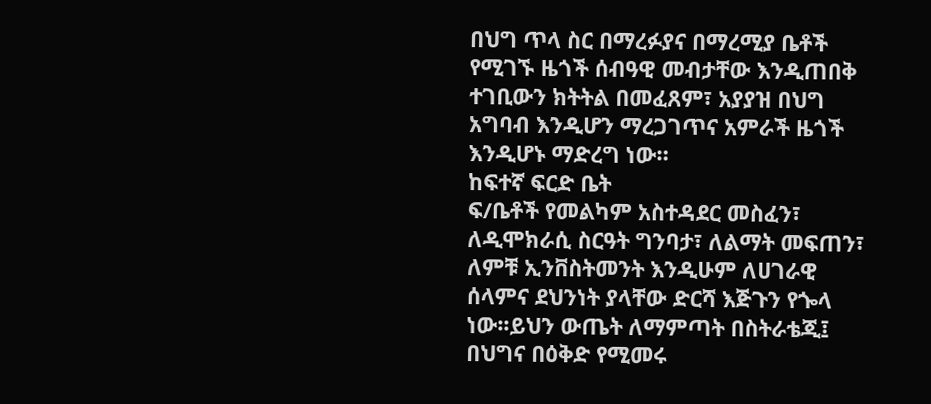በህግ ጥላ ስር በማረፉያና በማረሚያ ቤቶች የሚገኙ ዜጎች ሰብዓዊ መብታቸው እንዲጠበቅ ተገቢውን ክትትል በመፈጸም፣ አያያዝ በህግ አግባብ እንዲሆን ማረጋገጥና አምራች ዜጎች እንዲሆኑ ማድረግ ነው።
ከፍተኛ ፍርድ ቤት
ፍ/ቤቶች የመልካም አስተዳደር መስፈን፣ ለዲሞክራሲ ስርዓት ግንባታ፣ ለልማት መፍጠን፣ ለምቹ ኢንቨስትመንት እንዲሁም ለሀገራዊ ሰላምና ደህንነት ያላቸው ድርሻ እጅጉን የጐላ ነው፡፡ይህን ውጤት ለማምጣት በስትራቴጂ፤ በህግና በዕቅድ የሚመሩ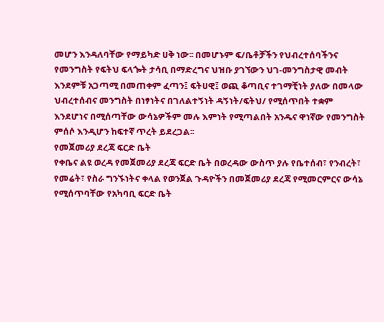መሆን እንዳለባቸው የማይካድ ሀቅ ነው፡፡ በመሆኑም ፍ/ቤቶቻችን የህብረተሰባችንና የመንግስት የፍትህ ፍላጐት ታሳቢ በማድረግና ህዝቡ ያገኘውን ህገ-መንግስታዊ መብት እንደምቹ አጋጣሚ በመጠቀም ፈጣን፤ ፍትሀዊ፤ ወጪ ቆጣቢና ተገማቺነት ያለው በመላው ህብረተሰብና መንግስት በነፃነትና በገለልተኝነት ዳኝነት/ፍትህ/ የሚሰጥበት ተቋም እንደሆነና በሚሰጣቸው ውሳኔዎችም መሉ እምነት የሚጣልበት አንዱና ዋነኛው የመንግስት ምሰሶ እንዲሆን ከፍተኛ ጥረት ይደረጋል፡፡
የመጀመሪያ ደረጃ ፍርድ ቤት
የቀቤና ልዩ ወረዳ የመጀመሪያ ደረጃ ፍርድ ቤት በወረዳው ውስጥ ያሉ የቤተሰብ፣ የንብረት፣ የመሬት፣ የስራ ግንኙነትና ቀላል የወንጀል ጉዳዮችን በመጀመሪያ ደረጃ የሚመርምርና ውሳኔ የሚሰጥባቸው የአካባቢ ፍርድ ቤት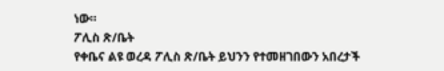ነው።
ፖሊስ ጽ/ቤት
የቀቤና ልዩ ወረዳ ፖሊስ ጽ/ቤት ይህንን የተመዘገበውን አበረታች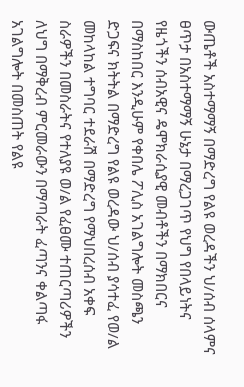ውጤቶች አስተማማኝ በማድረግ የልዩ ወረዳችን ህ/ሰብ ሰላምና ፀጥታ በአስተማማኝ ሁኔታ በማረጋገጥ የህግ የበላይነትና የዜጎችን ሰብአዊና ዴሞክራሲያዊ መብቶችን በማክበርና በማስከበር እንዲሁም የቀበሌ ፖሊስ አገልግሎት መስጫን ድጋፍና ክትትል በማድረግ የልዩ ወረዳው ህ/ሰብ ያሳተፈ የወ/ል መከላከል ተግባር ተደራሽ በማድረግ የማህበረሰብ አቀፍ ስራዎችን በመስራትና የተለያዩ ወ/ል የፈፀሙ ተጠርጣሪዎችን ለህግ በማቅረብ ምርመራውን በማጣራት ፈጣንና ቀልጣፋ አገልግሎት በመስጠት የልዩ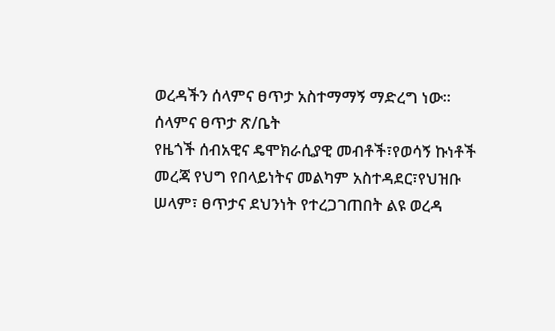ወረዳችን ሰላምና ፀጥታ አስተማማኝ ማድረግ ነው፡፡
ሰላምና ፀጥታ ጽ/ቤት
የዜጎች ሰብአዊና ዴሞክራሲያዊ መብቶች፣የወሳኝ ኩነቶች መረጃ የህግ የበላይነትና መልካም አስተዳደር፣የህዝቡ ሠላም፣ ፀጥታና ደህንነት የተረጋገጠበት ልዩ ወረዳ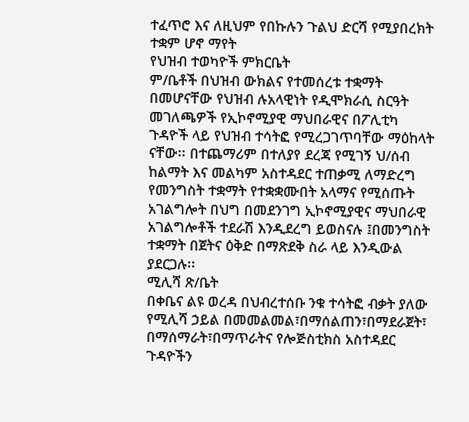ተፈጥሮ እና ለዚህም የበኩሉን ጉልህ ድርሻ የሚያበረክት ተቋም ሆኖ ማየት
የህዝብ ተወካዮች ምክርቤት
ም/ቤቶች በህዝብ ውክልና የተመሰረቱ ተቋማት በመሆናቸው የህዝብ ሉአላዊነት የዲሞክራሲ ስርዓት መገለጫዎች የኢኮኖሚያዊ ማህበራዊና በፖሊቲካ ጉዳዮች ላይ የህዝብ ተሳትፎ የሚረጋገጥባቸው ማዕከላት ናቸው፡፡ በተጨማሪም በተለያየ ደረጃ የሚገኝ ህ/ሰብ ከልማት እና መልካም አስተዳደር ተጠቃሚ ለማድረግ የመንግስት ተቋማት የተቋቋሙበት አላማና የሚሰጡት አገልግሎት በህግ በመደንገግ ኢኮኖሚያዊና ማህበራዊ አገልግሎቶች ተደራሽ እንዲደረግ ይወስናሉ ፤በመንግስት ተቋማት በጀትና ዕቅድ በማጽደቅ ስራ ላይ እንዲውል ያደርጋሉ፡፡
ሚሊሻ ጽ/ቤት
በቀቤና ልዩ ወረዳ በህብረተሰቡ ንቁ ተሳትፎ ብቃት ያለው የሚሊሻ ኃይል በመመልመል፣በማሰልጠን፣በማደራጀት፣ በማሰማራት፣በማጥራትና የሎጅስቲክስ አስተዳደር ጉዳዮችን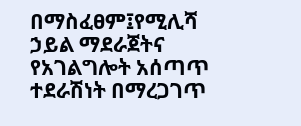በማስፈፀም፤የሚሊሻ ኃይል ማደራጀትና የአገልግሎት አሰጣጥ ተደራሽነት በማረጋገጥ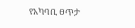የአካባቢ ፀጥታ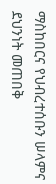ማስከበርና የህብረተሰቡን ሠላምና ደህንነት መጠበቅ